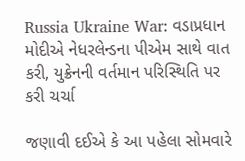Russia Ukraine War: વડાપ્રધાન મોદીએ નેધરલેન્ડના પીએમ સાથે વાત કરી, યુક્રેનની વર્તમાન પરિસ્થિતિ પર કરી ચર્ચા

જણાવી દઈએ કે આ પહેલા સોમવારે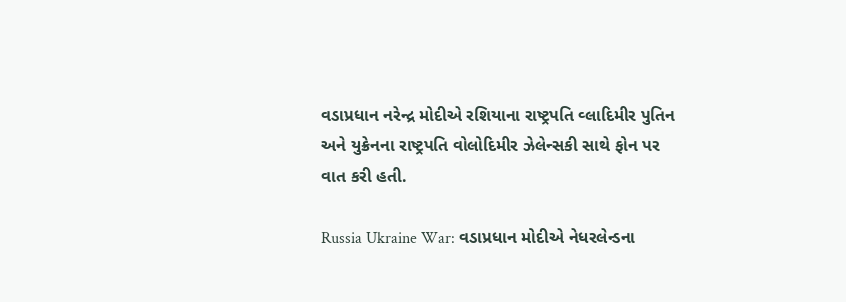વડાપ્રધાન નરેન્દ્ર મોદીએ રશિયાના રાષ્ટ્રપતિ વ્લાદિમીર પુતિન અને યુક્રેનના રાષ્ટ્રપતિ વોલોદિમીર ઝેલેન્સકી સાથે ફોન પર વાત કરી હતી.

Russia Ukraine War: વડાપ્રધાન મોદીએ નેધરલેન્ડના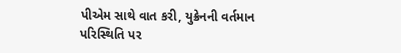પીએમ સાથે વાત કરી, યુક્રેનની વર્તમાન પરિસ્થિતિ પર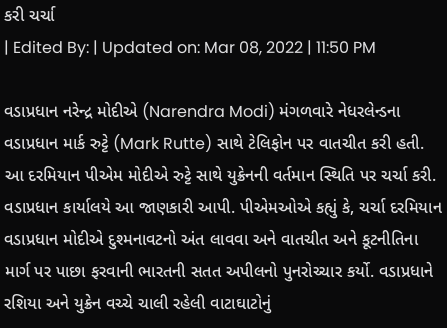કરી ચર્ચા
| Edited By: | Updated on: Mar 08, 2022 | 11:50 PM

વડાપ્રધાન નરેન્દ્ર મોદીએ (Narendra Modi) મંગળવારે નેધરલેન્ડના વડાપ્રધાન માર્ક રુટ્ટે (Mark Rutte) સાથે ટેલિફોન પર વાતચીત કરી હતી. આ દરમિયાન પીએમ મોદીએ રુટ્ટે સાથે યુક્રેનની વર્તમાન સ્થિતિ પર ચર્ચા કરી. વડાપ્રધાન કાર્યાલયે આ જાણકારી આપી. પીએમઓએ કહ્યું કે, ચર્ચા દરમિયાન વડાપ્રધાન મોદીએ દુશ્મનાવટનો અંત લાવવા અને વાતચીત અને કૂટનીતિના માર્ગ પર પાછા ફરવાની ભારતની સતત અપીલનો પુનરોચ્ચાર કર્યો. વડાપ્રધાને રશિયા અને યુક્રેન વચ્ચે ચાલી રહેલી વાટાઘાટોનું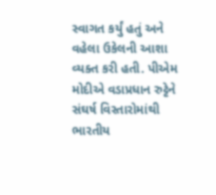સ્વાગત કર્યું હતું અને વહેલા ઉકેલની આશા વ્યક્ત કરી હતી. પીએમ મોદીએ વડાપ્રધાન રુટ્ટેને સંઘર્ષ વિસ્તારોમાંથી ભારતીય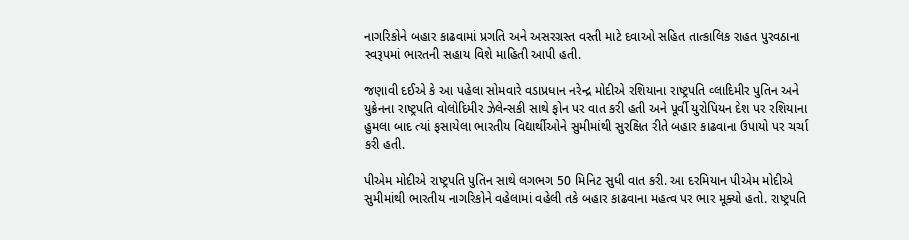નાગરિકોને બહાર કાઢવામાં પ્રગતિ અને અસરગ્રસ્ત વસ્તી માટે દવાઓ સહિત તાત્કાલિક રાહત પુરવઠાના સ્વરૂપમાં ભારતની સહાય વિશે માહિતી આપી હતી.

જણાવી દઈએ કે આ પહેલા સોમવારે વડાપ્રધાન નરેન્દ્ર મોદીએ રશિયાના રાષ્ટ્રપતિ વ્લાદિમીર પુતિન અને યુક્રેનના રાષ્ટ્રપતિ વોલોદિમીર ઝેલેન્સકી સાથે ફોન પર વાત કરી હતી અને પૂર્વી યુરોપિયન દેશ પર રશિયાના હુમલા બાદ ત્યાં ફસાયેલા ભારતીય વિદ્યાર્થીઓને સુમીમાંથી સુરક્ષિત રીતે બહાર કાઢવાના ઉપાયો પર ચર્ચા કરી હતી.

પીએમ મોદીએ રાષ્ટ્રપતિ પુતિન સાથે લગભગ 50 મિનિટ સુધી વાત કરી. આ દરમિયાન પીએમ મોદીએ સુમીમાંથી ભારતીય નાગરિકોને વહેલામાં વહેલી તકે બહાર કાઢવાના મહત્વ પર ભાર મૂક્યો હતો. રાષ્ટ્રપતિ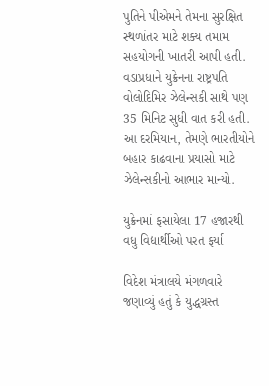પુતિને પીએમને તેમના સુરક્ષિત સ્થળાંતર માટે શક્ય તમામ સહયોગની ખાતરી આપી હતી. વડાપ્રધાને યુક્રેનના રાષ્ટ્રપતિ વોલોદિમિર ઝેલેન્સકી સાથે પણ 35 મિનિટ સુધી વાત કરી હતી. આ દરમિયાન, તેમણે ભારતીયોને બહાર કાઢવાના પ્રયાસો માટે ઝેલેન્સકીનો આભાર માન્યો.

યુક્રેનમાં ફસાયેલા 17 હજારથી વધુ વિદ્યાર્થીઓ પરત ફર્યા

વિદેશ મંત્રાલયે મંગળવારે જણાવ્યું હતું કે યુદ્ધગ્રસ્ત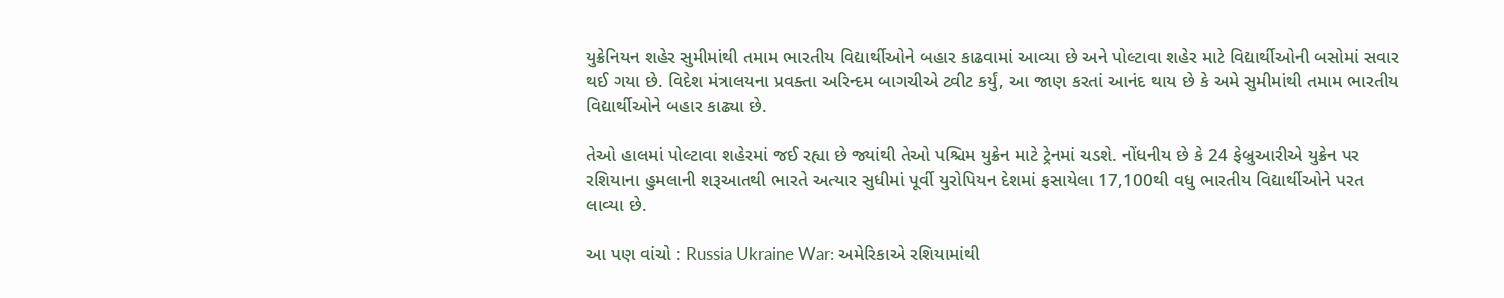યુક્રેનિયન શહેર સુમીમાંથી તમામ ભારતીય વિદ્યાર્થીઓને બહાર કાઢવામાં આવ્યા છે અને પોલ્ટાવા શહેર માટે વિદ્યાર્થીઓની બસોમાં સવાર થઈ ગયા છે. વિદેશ મંત્રાલયના પ્રવક્તા અરિન્દમ બાગચીએ ટ્વીટ કર્યું, આ જાણ કરતાં આનંદ થાય છે કે અમે સુમીમાંથી તમામ ભારતીય વિદ્યાર્થીઓને બહાર કાઢ્યા છે.

તેઓ હાલમાં પોલ્ટાવા શહેરમાં જઈ રહ્યા છે જ્યાંથી તેઓ પશ્ચિમ યુક્રેન માટે ટ્રેનમાં ચડશે. નોંધનીય છે કે 24 ફેબ્રુઆરીએ યુક્રેન પર રશિયાના હુમલાની શરૂઆતથી ભારતે અત્યાર સુધીમાં પૂર્વી યુરોપિયન દેશમાં ફસાયેલા 17,100થી વધુ ભારતીય વિદ્યાર્થીઓને પરત લાવ્યા છે.

આ પણ વાંચો : Russia Ukraine War: અમેરિકાએ રશિયામાંથી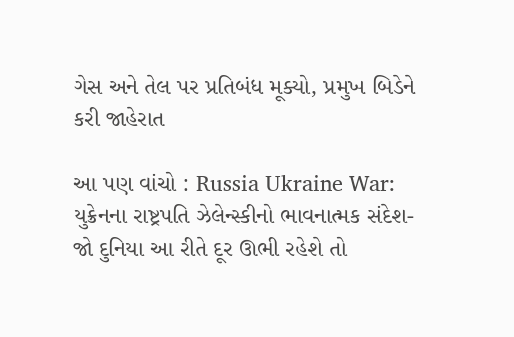ગેસ અને તેલ પર પ્રતિબંધ મૂક્યો, પ્રમુખ બિડેને કરી જાહેરાત

આ પણ વાંચો : Russia Ukraine War: યુક્રેનના રાષ્ટ્રપતિ ઝેલેન્સ્કીનો ભાવનાત્મક સંદેશ- જો દુનિયા આ રીતે દૂર ઊભી રહેશે તો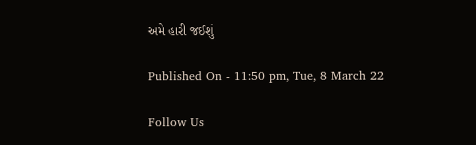અમે હારી જઈશું

Published On - 11:50 pm, Tue, 8 March 22

Follow Us